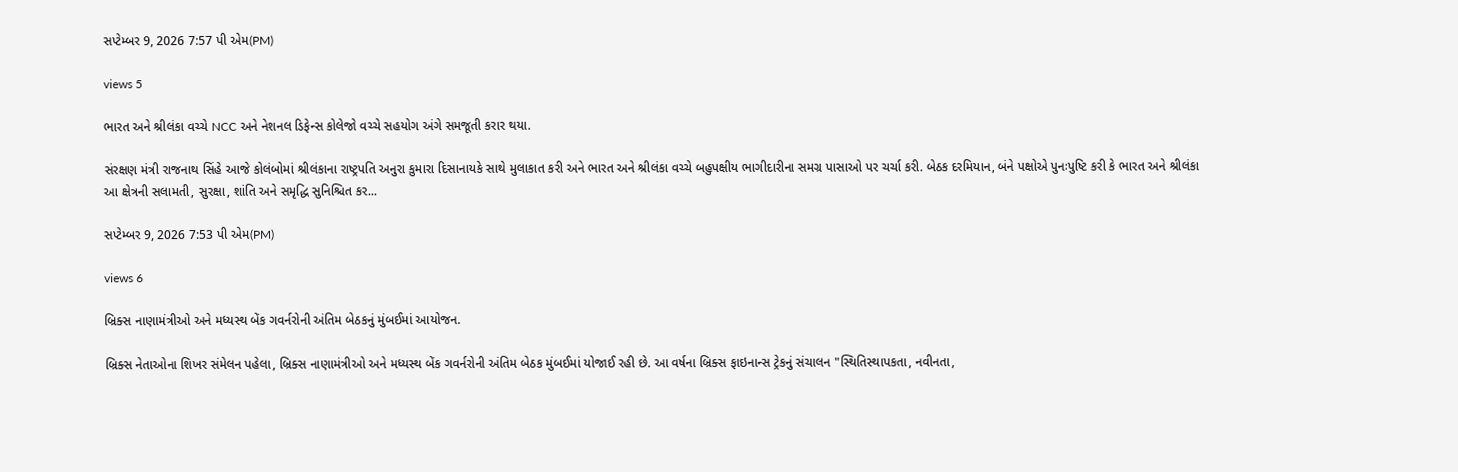સપ્ટેમ્બર 9, 2026 7:57 પી એમ(PM)

views 5

ભારત અને શ્રીલંકા વચ્ચે NCC અને નેશનલ ડિફેન્સ કોલેજો વચ્ચે સહયોગ અંગે સમજૂતી કરાર થયા.

સંરક્ષણ મંત્રી રાજનાથ સિંહે આજે કોલંબોમાં શ્રીલંકાના રાષ્ટ્રપતિ અનુરા કુમારા દિસાનાયકે સાથે મુલાકાત કરી અને ભારત અને શ્રીલંકા વચ્ચે બહુપક્ષીય ભાગીદારીના સમગ્ર પાસાઓ પર ચર્ચા કરી. બેઠક દરમિયાન, બંને પક્ષોએ પુનઃપુષ્ટિ કરી કે ભારત અને શ્રીલંકા આ ક્ષેત્રની સલામતી, સુરક્ષા, શાંતિ અને સમૃદ્ધિ સુનિશ્ચિત કર...

સપ્ટેમ્બર 9, 2026 7:53 પી એમ(PM)

views 6

બ્રિક્સ નાણામંત્રીઓ અને મધ્યસ્થ બેંક ગવર્નરોની અંતિમ બેઠકનું મુંબઈમાં આયોજન.

બ્રિક્સ નેતાઓના શિખર સંમેલન પહેલા, બ્રિક્સ નાણામંત્રીઓ અને મધ્યસ્થ બેંક ગવર્નરોની અંતિમ બેઠક મુંબઈમાં યોજાઈ રહી છે. આ વર્ષના બ્રિક્સ ફાઇનાન્સ ટ્રેકનું સંચાલન "સ્થિતિસ્થાપકતા, નવીનતા,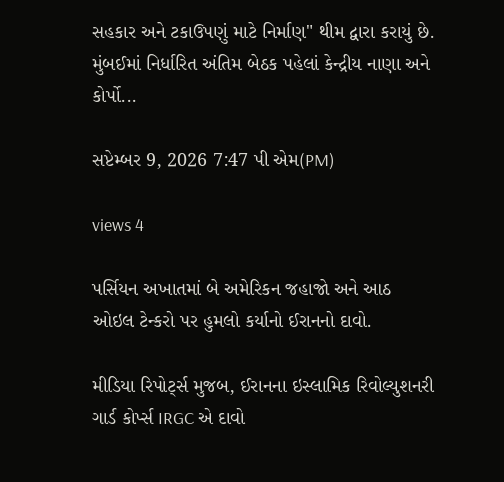સહકાર અને ટકાઉપણું માટે નિર્માણ" થીમ દ્વારા કરાયું છે. મુંબઈમાં નિર્ધારિત અંતિમ બેઠક પહેલાં કેન્દ્રીય નાણા અને કોર્પો...

સપ્ટેમ્બર 9, 2026 7:47 પી એમ(PM)

views 4

પર્સિયન અખાતમાં બે અમેરિકન જહાજો અને આઠ ઓઇલ ટેન્કરો પર હુમલો કર્યાનો ઈરાનનો દાવો.

મીડિયા રિપોર્ટ્સ મુજબ, ઈરાનના ઇસ્લામિક રિવોલ્યુશનરી ગાર્ડ કોર્પ્સ IRGC એ દાવો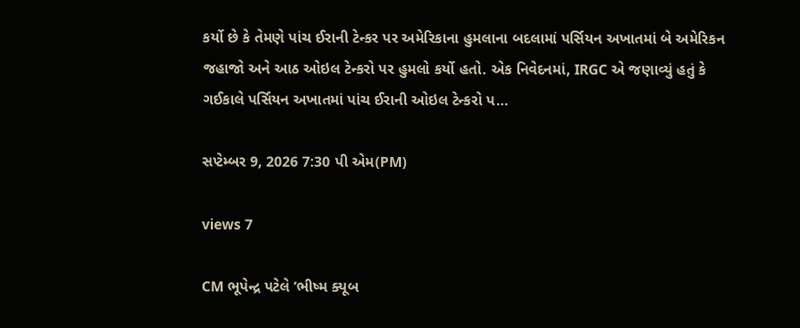કર્યો છે કે તેમણે પાંચ ઈરાની ટેન્કર પર અમેરિકાના હુમલાના બદલામાં પર્સિયન અખાતમાં બે અમેરિકન જહાજો અને આઠ ઓઇલ ટેન્કરો પર હુમલો કર્યો હતો. એક નિવેદનમાં, IRGC એ જણાવ્યું હતું કે ગઈકાલે પર્સિયન અખાતમાં પાંચ ઈરાની ઓઇલ ટેન્કરો પ...

સપ્ટેમ્બર 9, 2026 7:30 પી એમ(PM)

views 7

CM ભૂપેન્દ્ર પટેલે ‘ભીષ્મ ક્યૂબ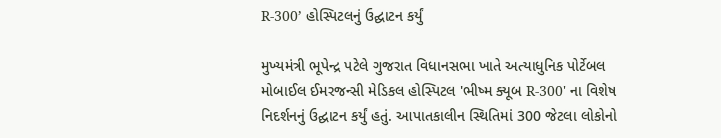R-300’ હોસ્પિટલનું ઉદ્ઘાટન કર્યું

મુખ્યમંત્રી ભૂપેન્દ્ર પટેલે ગુજરાત વિધાનસભા ખાતે અત્યાધુનિક પોર્ટેબલ મોબાઈલ ઈમરજન્સી મેડિકલ હોસ્પિટલ 'ભીષ્મ ક્યૂબ R-300' ના વિશેષ નિદર્શનનું ઉદ્ઘાટન કર્યું હતું. આપાતકાલીન સ્થિતિમાં 300 જેટલા લોકોનો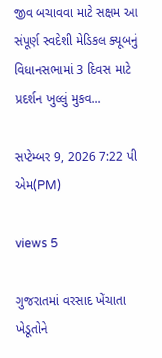જીવ બચાવવા માટે સક્ષમ આ સંપૂર્ણ સ્વદેશી મેડિકલ ક્યૂબનું વિધાનસભામાં 3 દિવસ માટે પ્રદર્શન ખુલ્લું મુકવ...

સપ્ટેમ્બર 9, 2026 7:22 પી એમ(PM)

views 5

ગુજરાતમાં વરસાદ ખેંચાતા ખેડૂતોને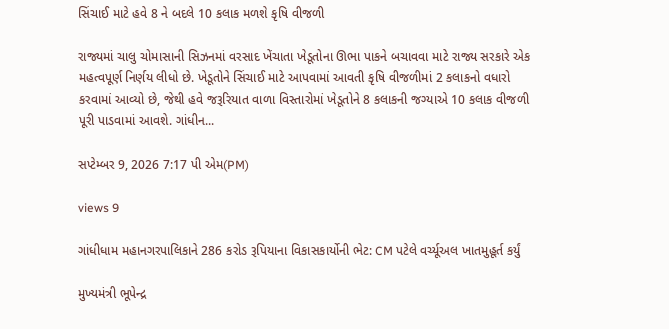સિંચાઈ માટે હવે 8 ને બદલે 10 કલાક મળશે કૃષિ વીજળી

રાજ્યમાં ચાલુ ચોમાસાની સિઝનમાં વરસાદ ખેંચાતા ખેડૂતોના ઊભા પાકને બચાવવા માટે રાજ્ય સરકારે એક મહત્વપૂર્ણ નિર્ણય લીધો છે. ખેડૂતોને સિંચાઈ માટે આપવામાં આવતી કૃષિ વીજળીમાં 2 કલાકનો વધારો કરવામાં આવ્યો છે, જેથી હવે જરૂરિયાત વાળા વિસ્તારોમાં ખેડૂતોને 8 કલાકની જગ્યાએ 10 કલાક વીજળી પૂરી પાડવામાં આવશે. ગાંધીન...

સપ્ટેમ્બર 9, 2026 7:17 પી એમ(PM)

views 9

ગાંધીધામ મહાનગરપાલિકાને 286 કરોડ રૂપિયાના વિકાસકાર્યોની ભેટ: CM પટેલે વર્ચ્યૂઅલ ખાતમુહૂર્ત કર્યું

મુખ્યમંત્રી ભૂપેન્દ્ર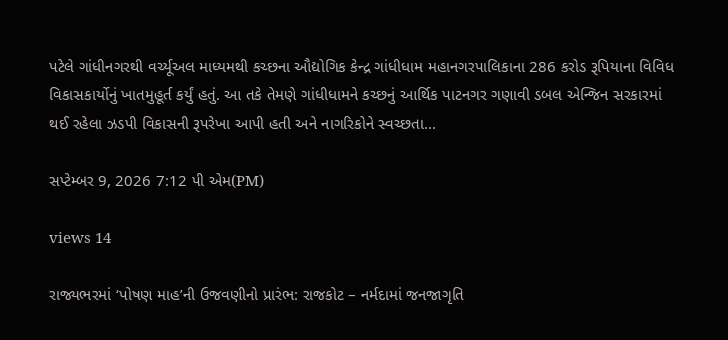પટેલે ગાંધીનગરથી વર્ચ્યૂઅલ માધ્યમથી કચ્છના ઔદ્યોગિક કેન્દ્ર ગાંધીધામ મહાનગરપાલિકાના 286 કરોડ રૂપિયાના વિવિધ વિકાસકાર્યોનું ખાતમુહૂર્ત કર્યું હતું. આ તકે તેમણે ગાંધીધામને કચ્છનું આર્થિક પાટનગર ગણાવી ડબલ એન્જિન સરકારમાં થઈ રહેલા ઝડપી વિકાસની રૂપરેખા આપી હતી અને નાગરિકોને સ્વચ્છતા...

સપ્ટેમ્બર 9, 2026 7:12 પી એમ(PM)

views 14

રાજ્યભરમાં ‘પોષણ માહ’ની ઉજવણીનો પ્રારંભ: રાજકોટ – નર્મદામાં જનજાગૃતિ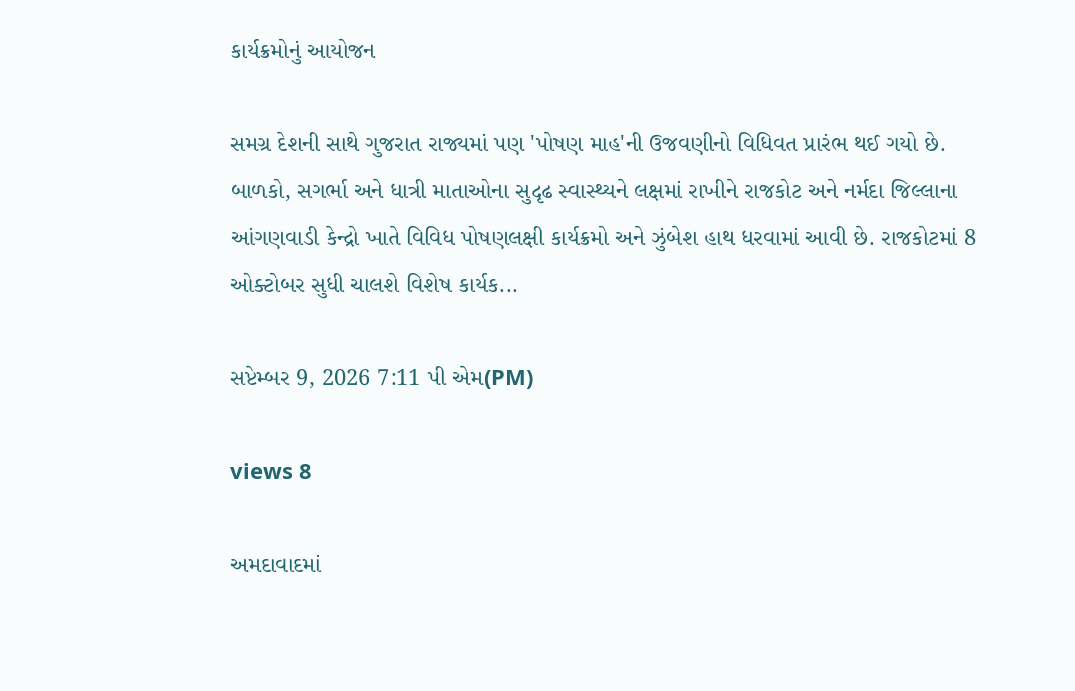કાર્યક્રમોનું આયોજન

સમગ્ર દેશની સાથે ગુજરાત રાજ્યમાં પણ 'પોષણ માહ'ની ઉજવણીનો વિધિવત પ્રારંભ થઈ ગયો છે. બાળકો, સગર્ભા અને ધાત્રી માતાઓના સુદૃઢ સ્વાસ્થ્યને લક્ષમાં રાખીને રાજકોટ અને નર્મદા જિલ્લાના આંગણવાડી કેન્દ્રો ખાતે વિવિધ પોષણલક્ષી કાર્યક્રમો અને ઝુંબેશ હાથ ધરવામાં આવી છે. રાજકોટમાં 8 ઓક્ટોબર સુધી ચાલશે વિશેષ કાર્યક...

સપ્ટેમ્બર 9, 2026 7:11 પી એમ(PM)

views 8

અમદાવાદમાં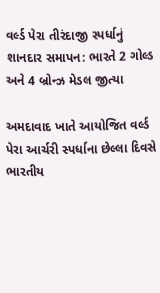વર્લ્ડ પેરા તીરંદાજી સ્પર્ધાનું શાનદાર સમાપન: ભારતે 2 ગોલ્ડ અને 4 બ્રોન્ઝ મેડલ જીત્યા

અમદાવાદ ખાતે આયોજિત વર્લ્ડ પેરા આર્ચરી સ્પર્ધાના છેલ્લા દિવસે ભારતીય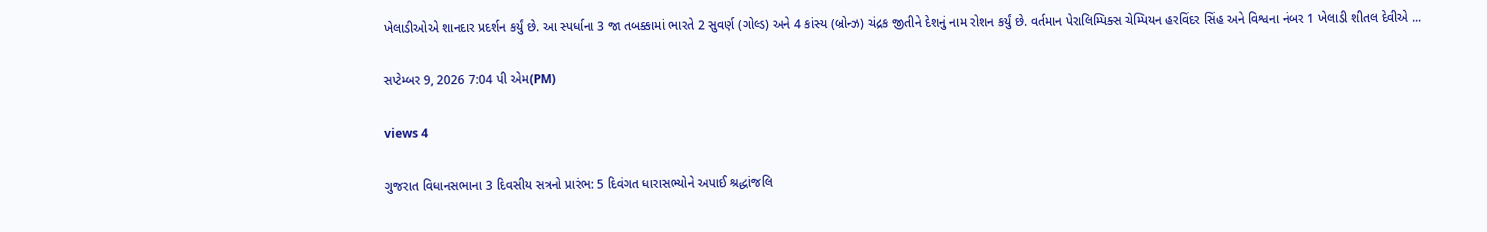ખેલાડીઓએ શાનદાર પ્રદર્શન કર્યું છે. આ સ્પર્ધાના 3 જા તબક્કામાં ભારતે 2 સુવર્ણ (ગોલ્ડ) અને 4 કાંસ્ય (બ્રોન્ઝ) ચંદ્રક જીતીને દેશનું નામ રોશન કર્યું છે. વર્તમાન પેરાલિમ્પિક્સ ચેમ્પિયન હરવિંદર સિંહ અને વિશ્વના નંબર 1 ખેલાડી શીતલ દેવીએ ...

સપ્ટેમ્બર 9, 2026 7:04 પી એમ(PM)

views 4

ગુજરાત વિધાનસભાના 3 દિવસીય સત્રનો પ્રારંભ: 5 દિવંગત ધારાસભ્યોને અપાઈ શ્રદ્ધાંજલિ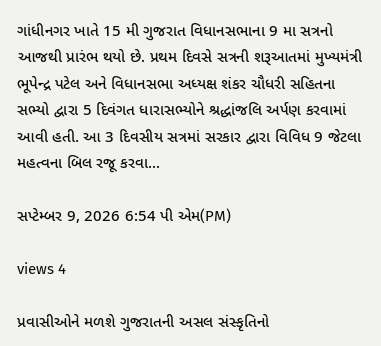ગાંધીનગર ખાતે 15 મી ગુજરાત વિધાનસભાના 9 મા સત્રનો આજથી પ્રારંભ થયો છે. પ્રથમ દિવસે સત્રની શરૂઆતમાં મુખ્યમંત્રી ભૂપેન્દ્ર પટેલ અને વિધાનસભા અધ્યક્ષ શંકર ચૌધરી સહિતના સભ્યો દ્વારા 5 દિવંગત ધારાસભ્યોને શ્રદ્ધાંજલિ અર્પણ કરવામાં આવી હતી. આ 3 દિવસીય સત્રમાં સરકાર દ્વારા વિવિધ 9 જેટલા મહત્વના બિલ રજૂ કરવા...

સપ્ટેમ્બર 9, 2026 6:54 પી એમ(PM)

views 4

પ્રવાસીઓને મળશે ગુજરાતની અસલ સંસ્કૃતિનો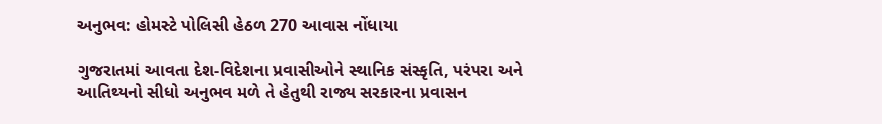અનુભવ: હોમસ્ટે પોલિસી હેઠળ 270 આવાસ નોંધાયા

ગુજરાતમાં આવતા દેશ-વિદેશના પ્રવાસીઓને સ્થાનિક સંસ્કૃતિ, પરંપરા અને આતિથ્યનો સીધો અનુભવ મળે તે હેતુથી રાજ્ય સરકારના પ્રવાસન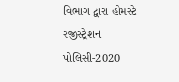વિભાગ દ્વારા હોમસ્ટે રજીસ્ટ્રેશન પોલિસી-2020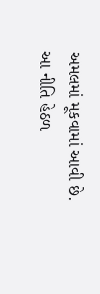અમલમાં મૂકવામાં આવી છે. આ નીતિ હેઠળ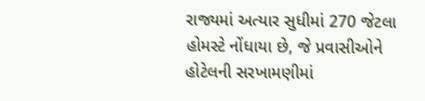રાજ્યમાં અત્યાર સુધીમાં 270 જેટલા હોમસ્ટે નોંધાયા છે, જે પ્રવાસીઓને હોટેલની સરખામણીમાં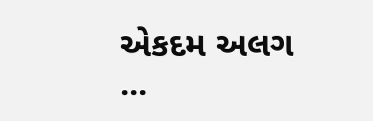એકદમ અલગ ...